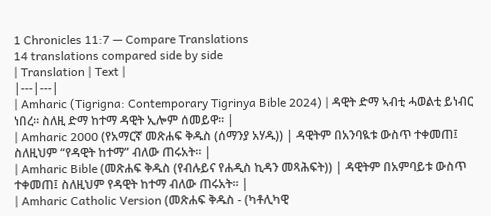1 Chronicles 11:7 — Compare Translations
14 translations compared side by side
| Translation | Text |
|---|---|
| Amharic (Tigrigna: Contemporary Tigrinya Bible 2024) | ዳዊት ድማ ኣብቲ ሓወልቲ ይነብር ነበረ። ስለዚ ድማ ከተማ ዳዊት ኢሎም ሰመይዋ። |
| Amharic 2000 (የአማርኛ መጽሐፍ ቅዱስ (ሰማንያ አሃዱ)) | ዳዊትም በአንባዪቱ ውስጥ ተቀመጠ፤ ስለዚህም “የዳዊት ከተማ” ብለው ጠሩአት። |
| Amharic Bible (መጽሐፍ ቅዱስ (የብሉይና የሐዲስ ኪዳን መጻሕፍት)) | ዳዊትም በአምባይቱ ውስጥ ተቀመጠ፤ ስለዚህም የዳዊት ከተማ ብለው ጠሩአት። |
| Amharic Catholic Version (መጽሐፍ ቅዱስ - (ካቶሊካዊ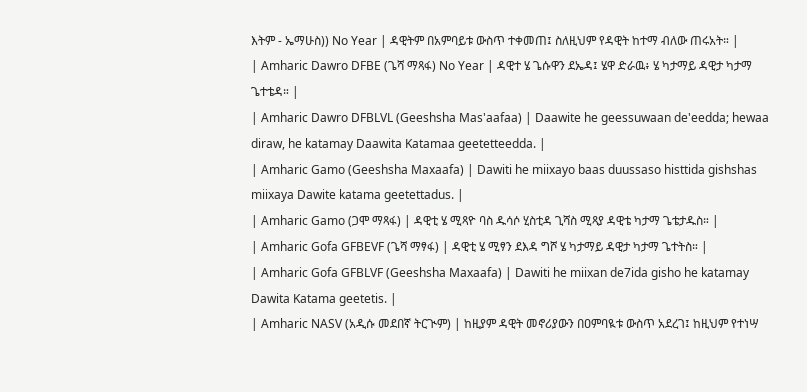እትም - ኤማሁስ)) No Year | ዳዊትም በአምባይቱ ውስጥ ተቀመጠ፤ ስለዚህም የዳዊት ከተማ ብለው ጠሩአት። |
| Amharic Dawro DFBE (ጌሻ ማጻፋ) No Year | ዳዊተ ሄ ጌሱዋን ደኤዳ፤ ሄዋ ድራዉ፥ ሄ ካታማይ ዳዊታ ካታማ ጌተቴዳ። |
| Amharic Dawro DFBLVL (Geeshsha Mas'aafaa) | Daawite he geessuwaan de'eedda; hewaa diraw, he katamay Daawita Katamaa geetetteedda. |
| Amharic Gamo (Geeshsha Maxaafa) | Dawiti he miixayo baas duussaso histtida gishshas miixaya Dawite katama geetettadus. |
| Amharic Gamo (ጋሞ ማጻፋ) | ዳዊቲ ሄ ሚጻዮ ባስ ዱሳሶ ሂስቲዳ ጊሻስ ሚጻያ ዳዊቴ ካታማ ጌቴታዱስ። |
| Amharic Gofa GFBEVF (ጌሻ ማፃፋ) | ዳዊቲ ሄ ሚፃን ደእዳ ግሾ ሄ ካታማይ ዳዊታ ካታማ ጌተትስ። |
| Amharic Gofa GFBLVF (Geeshsha Maxaafa) | Dawiti he miixan de7ida gisho he katamay Dawita Katama geetetis. |
| Amharic NASV (አዲሱ መደበኛ ትርጒም) | ከዚያም ዳዊት መኖሪያውን በዐምባዪቱ ውስጥ አደረገ፤ ከዚህም የተነሣ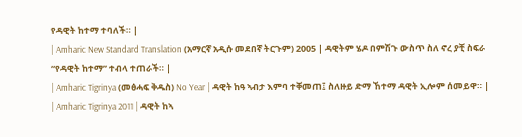የዳዊት ከተማ ተባለች። |
| Amharic New Standard Translation (አማርኛ አዲሱ መደበኛ ትርጉም) 2005 | ዳዊትም ሄዶ በምሽጉ ውስጥ ስለ ኖረ ያቺ ስፍራ “የዳዊት ከተማ” ተብላ ተጠራች። |
| Amharic Tigrinya (መፅሓፍ ቅዱስ) No Year | ዳዊት ከዓ ኣብታ እምባ ተቐመጠ፤ ስለዙይ ድማ ኸተማ ዳዊት ኢሎም ሰመይዋ። |
| Amharic Tigrinya 2011 | ዳዊት ከኣ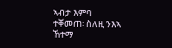ኣብታ እምባ ተቐመጠ፡ ስለዚ ንእኣ ኸተማ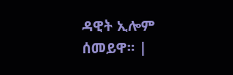ዳዊት ኢሎም ሰመይዋ። |